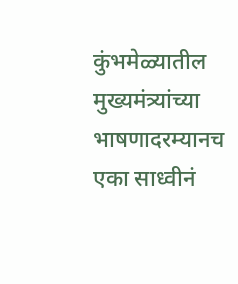कुंभमेळ्यातील मुख्यमंत्र्यांच्या भाषणादरम्यानच एका साध्वीनं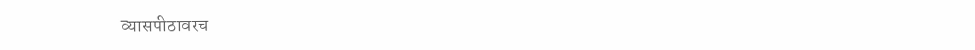व्यासपीठावरच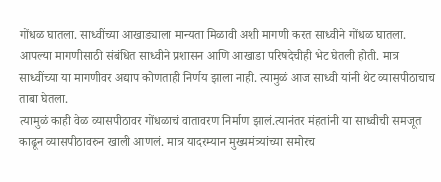गोंधळ घातला. साध्वींच्या आखाड्याला मान्यता मिळावी अशी मागणी करत साध्वीने गोंधळ घातला.
आपल्या मागणीसाठी संबंधित साध्वीने प्रशासन आणि आखाडा परिषदेचीही भेट घेतली होती. मात्र साध्वींच्या या मागणीवर अद्याप कोणताही निर्णय झाला नाही. त्यामुळं आज साध्वी यांनी थेट व्यासपीठाचाच ताबा घेतला.
त्यामुळं काही वेळ व्यासपीठावर गोंधळाचं वातावरण निर्माण झालं.त्यानंतर मंहतांनी या साध्वीची समजूत काढून व्यासपीठावरुन खाली आणलं. मात्र यादरम्यान मुख्यमंत्र्यांच्या समोरच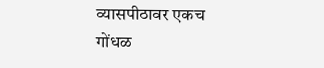व्यासपीठावर एकच गोंधळ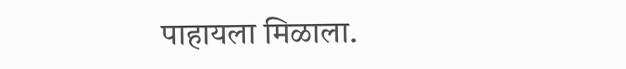पाहायला मिळाला.